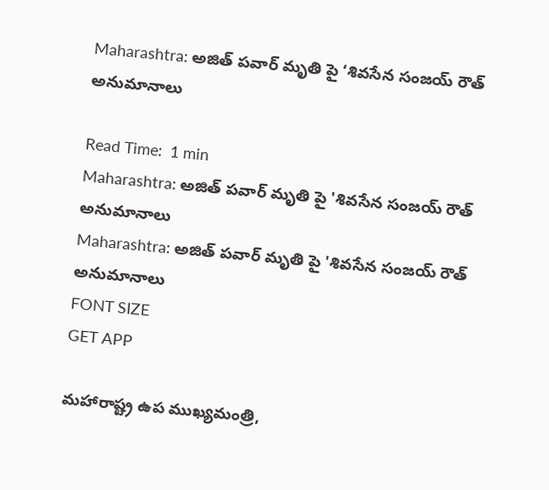Maharashtra: అజిత్ పవార్‌ మృతి పై ‘శివసేన సంజయ్ రౌత్ అనుమానాలు

Read Time:  1 min
Maharashtra: అజిత్ పవార్‌ మృతి పై 'శివసేన సంజయ్ రౌత్ అనుమానాలు
Maharashtra: అజిత్ పవార్‌ మృతి పై 'శివసేన సంజయ్ రౌత్ అనుమానాలు
FONT SIZE
GET APP

మహారాష్ట్ర ఉప ముఖ్యమంత్రి,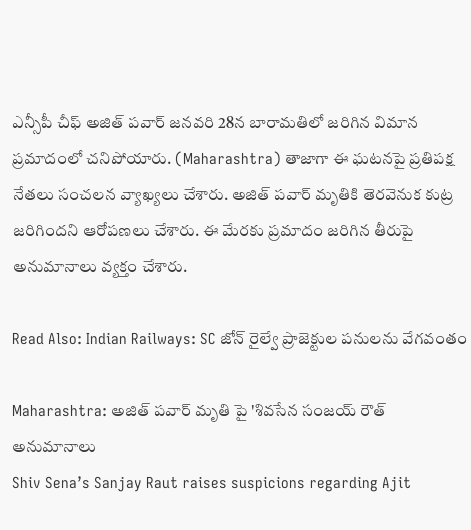ఎన్సీపీ చీఫ్ అజిత్ పవార్ జనవరి 28న బారామతిలో జరిగిన విమాన ప్రమాదంలో చనిపోయారు. (Maharashtra) తాజాగా ఈ ఘటనపై ప్రతిపక్ష నేతలు సంచలన వ్యాఖ్యలు చేశారు. అజిత్ పవార్ మృతికి తెరవెనుక కుట్ర జరిగిందని ఆరోపణలు చేశారు. ఈ మేరకు ప్రమాదం జరిగిన తీరుపై అనుమానాలు వ్యక్తం చేశారు.

Read Also: Indian Railways: SC జోన్ రైల్వే ప్రాజెక్టుల పనులను వేగవంతం

Maharashtra: అజిత్ పవార్‌ మృతి పై 'శివసేన సంజయ్ రౌత్ అనుమానాలు
Shiv Sena’s Sanjay Raut raises suspicions regarding Ajit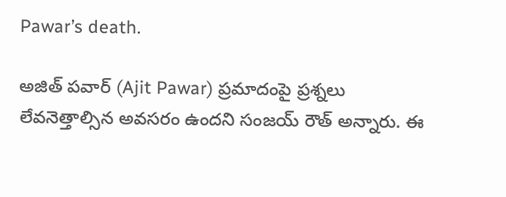Pawar’s death.

అజిత్ పవార్ (Ajit Pawar) ప్రమాదంపై ప్రశ్నలు లేవనెత్తాల్సిన అవసరం ఉందని సంజయ్ రౌత్ అన్నారు. ఈ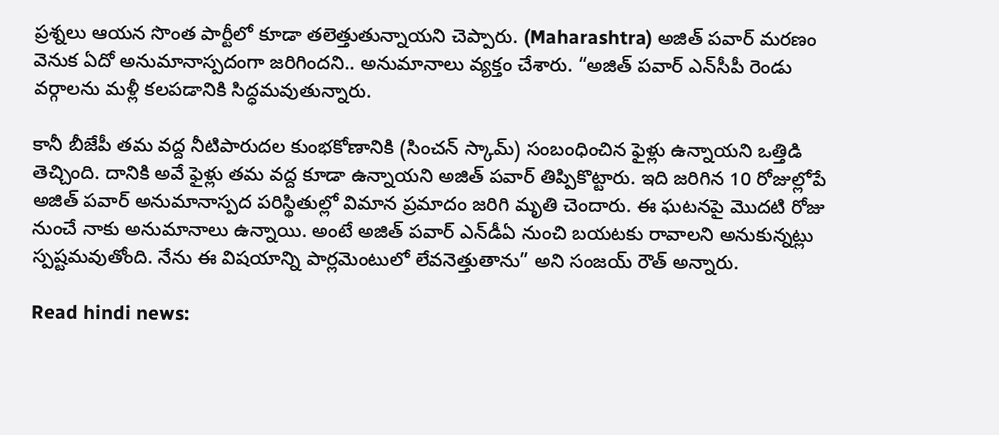ప్రశ్నలు ఆయన సొంత పార్టీలో కూడా తలెత్తుతున్నాయని చెప్పారు. (Maharashtra) అజిత్ పవార్ మరణం వెనుక ఏదో అనుమానాస్పదంగా జరిగిందని.. అనుమానాలు వ్యక్తం చేశారు. “అజిత్ పవార్ ఎన్‌సీపీ రెండు వర్గాలను మళ్లీ కలపడానికి సిద్ధమవుతున్నారు.

కానీ బీజేపీ తమ వద్ద నీటిపారుదల కుంభకోణానికి (సించన్ స్కామ్) సంబంధించిన ఫైళ్లు ఉన్నాయని ఒత్తిడి తెచ్చింది. దానికి అవే ఫైళ్లు తమ వద్ద కూడా ఉన్నాయని అజిత్ పవార్ తిప్పికొట్టారు. ఇది జరిగిన 10 రోజుల్లోపే అజిత్ పవార్ అనుమానాస్పద పరిస్థితుల్లో విమాన ప్రమాదం జరిగి మృతి చెందారు. ఈ ఘటనపై మొదటి రోజు నుంచే నాకు అనుమానాలు ఉన్నాయి. అంటే అజిత్ పవార్ ఎన్‌డీఏ నుంచి బయటకు రావాలని అనుకున్నట్లు స్పష్టమవుతోంది. నేను ఈ విషయాన్ని పార్లమెంటులో లేవనెత్తుతాను” అని సంజయ్ రౌత్ అన్నారు.

Read hindi news: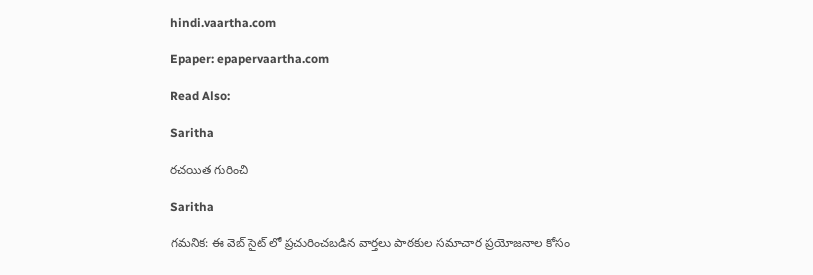hindi.vaartha.com

Epaper: epapervaartha.com

Read Also:

Saritha

రచయిత గురించి

Saritha

గమనిక: ఈ వెబ్ సైట్ లో ప్రచురించబడిన వార్తలు పాఠకుల సమాచార ప్రయోజనాల కోసం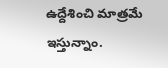ఉద్దేశించి మాత్రమే ఇస్తున్నాం.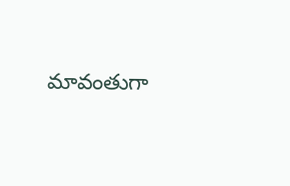మావంతుగా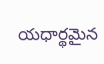యధార్థమైన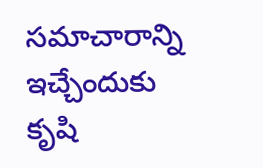సమాచారాన్ని ఇచ్చేందుకు కృషి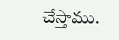చేస్తాము.